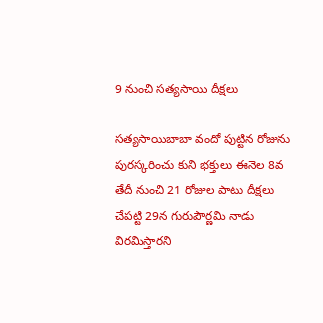9 నుంచి సత్యసాయి దీక్షలు

సత్యసాయిబాబా వందో పుట్టిన రోజును పురస్కరించు కుని భక్తులు ఈనెల 8వ తేదీ నుంచి 21 రోజుల పాటు దీక్షలు చేపట్టి 29న గురుపౌర్ణమి నాడు విరమిస్తారని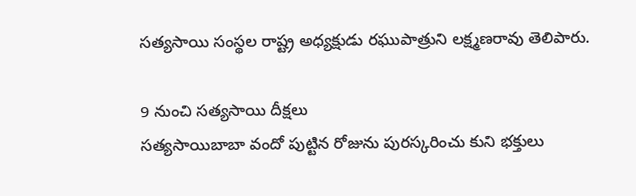సత్యసాయి సంస్థల రాష్ట్ర అధ్యక్షుడు రఘుపాత్రుని లక్ష్మణరావు తెలిపారు.

9 నుంచి సత్యసాయి దీక్షలు
సత్యసాయిబాబా వందో పుట్టిన రోజును పురస్కరించు కుని భక్తులు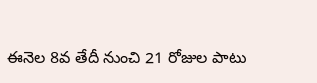ఈనెల 8వ తేదీ నుంచి 21 రోజుల పాటు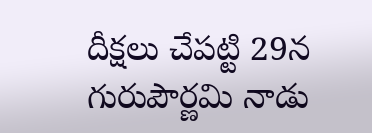దీక్షలు చేపట్టి 29న గురుపౌర్ణమి నాడు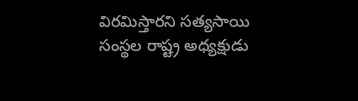విరమిస్తారని సత్యసాయి సంస్థల రాష్ట్ర అధ్యక్షుడు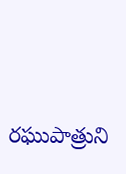రఘుపాత్రుని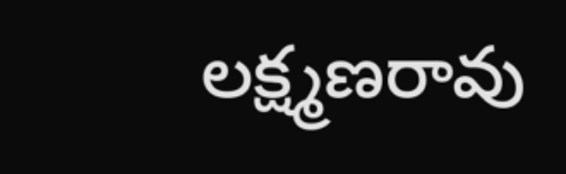లక్ష్మణరావు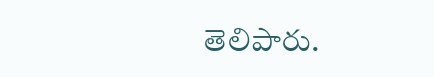తెలిపారు.